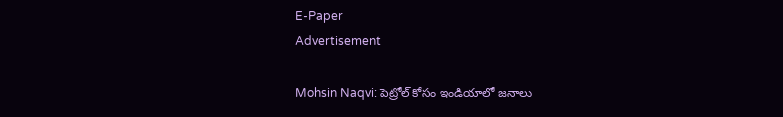E-Paper
Advertisement

Mohsin Naqvi: పెట్రోల్ కోసం ఇండియాలో జ‌నాలు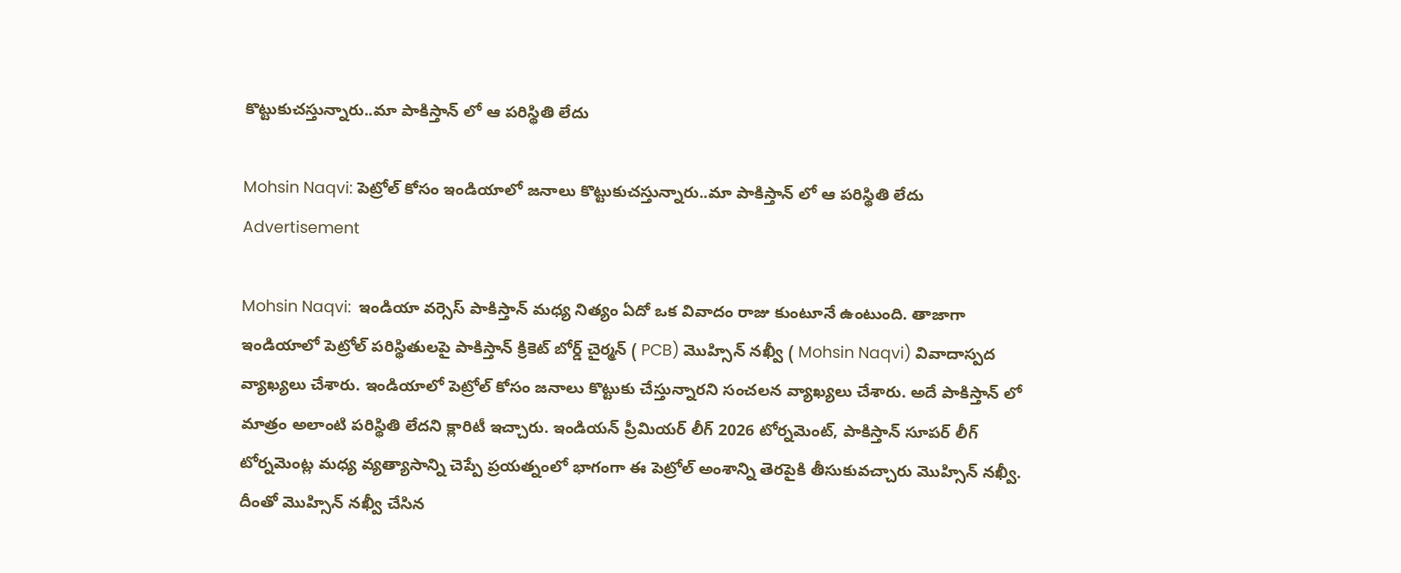కొట్టుకుచ‌స్తున్నారు..మా పాకిస్తాన్ లో ఆ ప‌రిస్థితి లేదు

Mohsin Naqvi: పెట్రోల్ కోసం ఇండియాలో జ‌నాలు కొట్టుకుచ‌స్తున్నారు..మా పాకిస్తాన్ లో ఆ ప‌రిస్థితి లేదు
Advertisement

Mohsin Naqvi:  ఇండియా వర్సెస్ పాకిస్తాన్ మధ్య నిత్యం ఏదో ఒక వివాదం రాజు కుంటూనే ఉంటుంది. తాజాగా ఇండియాలో పెట్రోల్ పరిస్థితులపై పాకిస్తాన్ క్రికెట్ బోర్డ్ చైర్మన్ ( PCB) మొహ్సిన్ న‌ఖ్వీ ( Mohsin Naqvi) వివాదాస్పద వ్యాఖ్యలు చేశారు. ఇండియాలో పెట్రోల్ కోసం జనాలు కొట్టుకు చేస్తున్నారని సంచలన వ్యాఖ్యలు చేశారు. అదే పాకిస్తాన్ లో మాత్రం అలాంటి పరిస్థితి లేదని క్లారిటీ ఇచ్చారు. ఇండియన్ ప్రీమియర్ లీగ్ 2026 టోర్నమెంట్, పాకిస్తాన్ సూపర్ లీగ్ టోర్నమెంట్ల మధ్య వ్యత్యాసాన్ని చెప్పే ప్రయత్నంలో భాగంగా ఈ పెట్రోల్ అంశాన్ని తెరపైకి తీసుకువచ్చారు మొహ్సిన్ న‌ఖ్వీ. దీంతో మొహ్సిన్ న‌ఖ్వీ చేసిన‌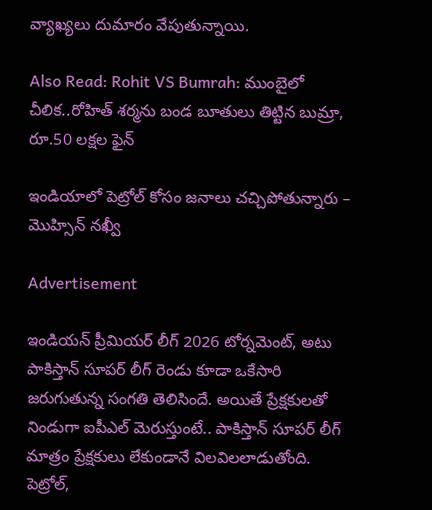వ్యాఖ్యలు దుమారం వేపుతున్నాయి.

Also Read: Rohit VS Bumrah: ముంబైలో చీలిక‌..రోహిత్ శ‌ర్మ‌ను బండ బూతులు తిట్టిన బుమ్రా, రూ.50 లక్ష‌ల ఫైన్‌

ఇండియాలో పెట్రోల్ కోసం జనాలు చచ్చిపోతున్నారు – మొహ్సిన్ న‌ఖ్వీ

Advertisement

ఇండియన్ ప్రీమియర్ లీగ్ 2026 టోర్నమెంట్, అటు పాకిస్తాన్ సూపర్ లీగ్ రెండు కూడా ఒకేసారి జరుగుతున్న సంగతి తెలిసిందే. అయితే ప్రేక్షకులతో నిండుగా ఐపీఎల్ మెరుస్తుంటే.. పాకిస్తాన్ సూపర్ లీగ్ మాత్రం ప్రేక్షకులు లేకుండానే విలవిలలాడుతోంది. పెట్రోల్,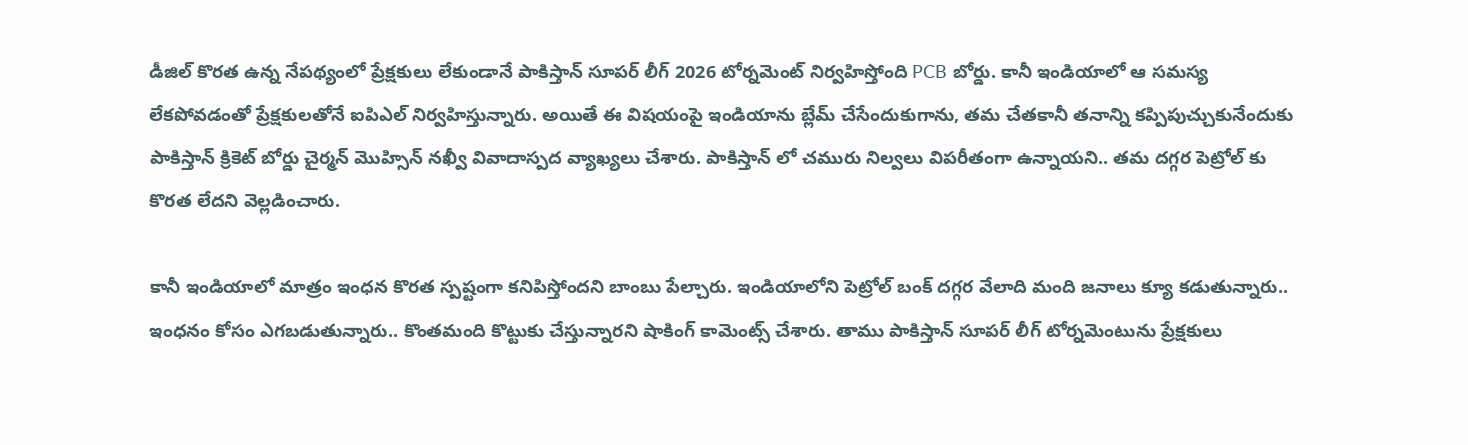డీజిల్ కొరత ఉన్న నేపథ్యంలో ప్రేక్షకులు లేకుండానే పాకిస్తాన్ సూపర్ లీగ్ 2026 టోర్నమెంట్ నిర్వహిస్తోంది PCB బోర్డు. కానీ ఇండియాలో ఆ సమస్య లేకపోవడంతో ప్రేక్షకులతోనే ఐపిఎల్ నిర్వహిస్తున్నారు. అయితే ఈ విషయంపై ఇండియాను బ్లేమ్ చేసేందుకుగాను, త‌మ చేత‌కానీ త‌నాన్ని క‌ప్పిపుచ్చుకునేందుకు పాకిస్తాన్ క్రికెట్ బోర్డు చైర్మన్ మొహ్సిన్ న‌ఖ్వీ వివాదాస్పద వ్యాఖ్యలు చేశారు. పాకిస్తాన్ లో చమురు నిల్వలు విపరీతంగా ఉన్నాయని.. తమ దగ్గర పెట్రోల్ కు కొరత లేదని వెల్లడించారు.

కానీ ఇండియాలో మాత్రం ఇంధన కొరత స్పష్టంగా కనిపిస్తోందని బాంబు పేల్చారు. ఇండియాలోని పెట్రోల్ బంక్ దగ్గర వేలాది మంది జనాలు క్యూ కడుతున్నారు.. ఇంధనం కోసం ఎగబడుతున్నారు.. కొంతమంది కొట్టుకు చేస్తున్నారని షాకింగ్ కామెంట్స్ చేశారు. తాము పాకిస్తాన్ సూపర్ లీగ్ టోర్నమెంటును ప్రేక్షకులు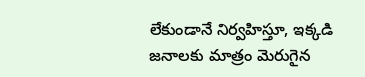లేకుండానే నిర్వహిస్తూ, ఇక్కడి జనాలకు మాత్రం మెరుగైన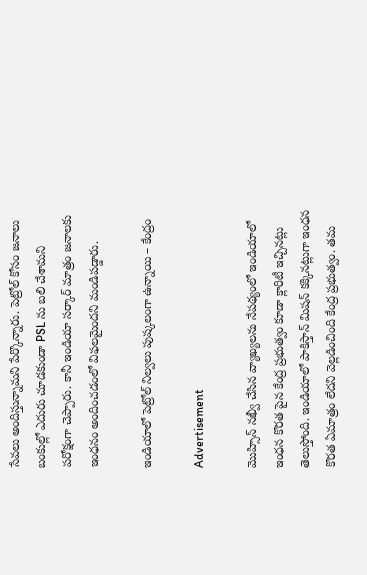సేవలు అందిస్తున్నామని పేర్కొన్నారు. పెట్రోల్ కోసం జనాలు బంకుల్లో ఎదురు చూడకుండా PSL ను బలి చేశామని పరోక్షంగా చెప్పారు. కానీ ఇండియా సర్కార్ మాత్రం జనాలకు ఇంధనం అందించడంలో విఫలమైందని మండిపడ్డారు.

ఇండియాలో పెట్రోల్ నిల్వలు పుష్కలంగా ఉన్నాయి – కేంద్రం

Advertisement

మొహ్సిన్ న‌ఖ్వీ చేసిన వ్యాఖ్యలను నేపథ్యంలో ఇండియాలో ఇంధన కొరత పైన కేంద్ర ప్రభుత్వం కూడా క్లారిటీ ఇచ్చినట్లు తెలుస్తోంది. ఇండియాలో పాకిస్తాన్ మిషన్ కక్కినట్లుగా ఇంధన కొరత ఏమాత్రం లేదని వెల్లడించింది కేంద్ర ప్రభుత్వం. తమ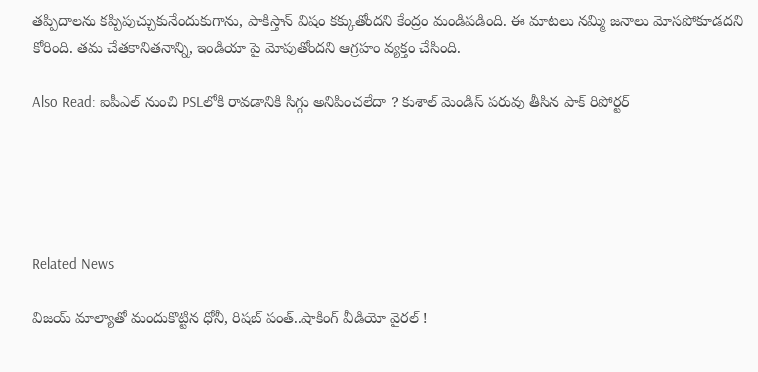తప్పిదాలను కప్పిపుచ్చుకునేందుకుగాను, పాకిస్తాన్ విషం కక్కుతోందని కేంద్రం మండిపడింది. ఈ మాటలు నమ్మి జనాలు మోసపోకూడదని కోరింది. తమ చేతకానితనాన్ని, ఇండియా పై మోపుతోందని ఆగ్రహం వ్యక్తం చేసింది.

Also Read: ఐపీఎల్ నుంచి PSLలోకి రావ‌డానికి సిగ్గు అనిపించలేదా ? కుశాల్ మెండిస్ ప‌రువు తీసిన పాక్ రిపోర్ట‌ర్‌





Related News

విజయ్ మాల్యాతో మందుకొట్టిన ధోనీ, రిషబ్ పంత్..షాకింగ్ వీడియో వైర‌ల్ !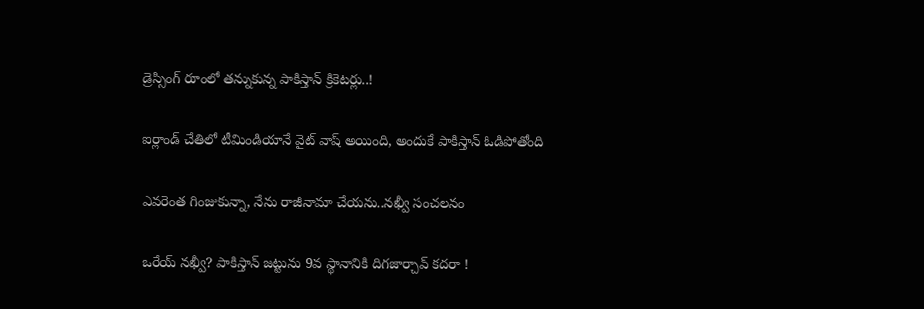డ్రెస్సింగ్ రూంలో త‌న్నుకున్న పాకిస్తాన్ క్రికెట‌ర్లు..!

ఐర్లాండ్ చేతిలో టీమిండియానే వైట్ వాష్ అయింది, అందుకే పాకిస్తాన్ ఓడిపోతోంది

ఎవ‌రెంత గింజుకున్నా, నేను రాజీనామా చేయ‌ను..న‌ఖ్వీ సంచ‌ల‌నం

ఒరేయ్ న‌ఖ్వీ? పాకిస్తాన్ జ‌ట్టును 9వ స్థానానికి దిగ‌జార్చావ్ క‌ద‌రా !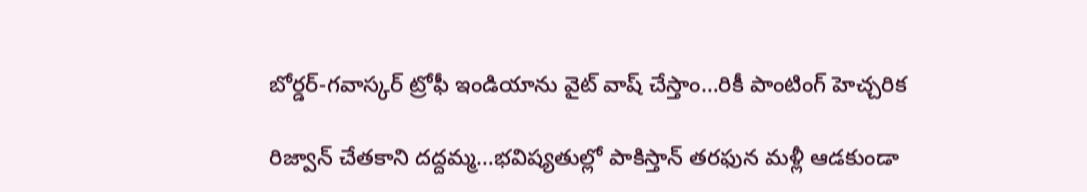బోర్డర్-గవాస్కర్ ట్రోఫీ ఇండియాను వైట్ వాష్ చేస్తాం…రికీ పాంటింగ్ హెచ్చరిక

రిజ్వాన్ చేత‌కాని ద‌ద్ద‌మ్మ‌…భ‌విష్య‌తుల్లో పాకిస్తాన్ తరఫున మళ్లీ ఆడ‌కుండా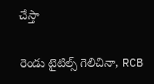చేస్తా

రెండు టైటిల్స్ గెలిచినా, RCB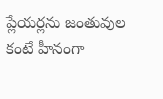ప్లేయ‌ర్లను జంతువుల కంటే హీనంగా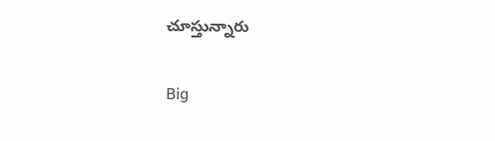చూస్తున్నారు

Big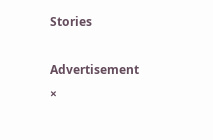Stories

Advertisement
×